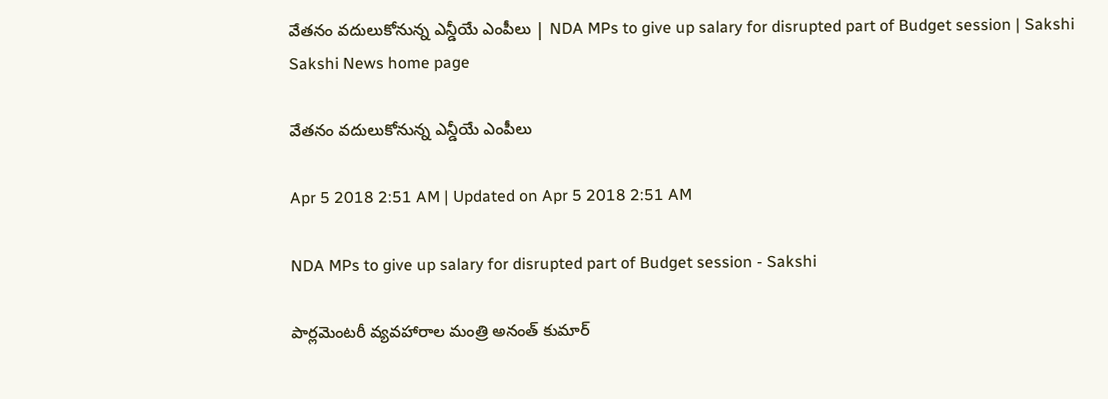వేతనం వదులుకోనున్న ఎన్డీయే ఎంపీలు | NDA MPs to give up salary for disrupted part of Budget session | Sakshi
Sakshi News home page

వేతనం వదులుకోనున్న ఎన్డీయే ఎంపీలు

Apr 5 2018 2:51 AM | Updated on Apr 5 2018 2:51 AM

NDA MPs to give up salary for disrupted part of Budget session - Sakshi

పార్లమెంటరీ వ్యవహారాల మంత్రి అనంత్‌ కుమార్‌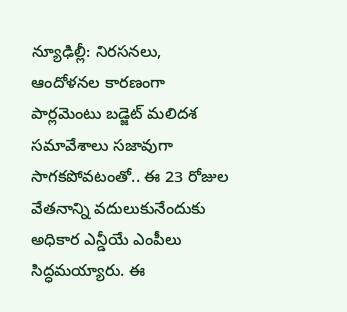న్యూఢిల్లీ: నిరసనలు, ఆందోళనల కారణంగా పార్లమెంటు బడ్జెట్‌ మలిదశ సమావేశాలు సజావుగా సాగకపోవటంతో.. ఈ 23 రోజుల వేతనాన్ని వదులుకునేందుకు అధికార ఎన్డీయే ఎంపీలు సిద్ధమయ్యారు. ఈ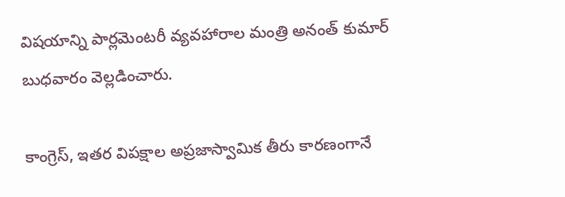విషయాన్ని పార్లమెంటరీ వ్యవహారాల మంత్రి అనంత్‌ కుమార్‌ బుధవారం వెల్లడించారు.

కాంగ్రెస్, ఇతర విపక్షాల అప్రజాస్వామిక తీరు కారణంగానే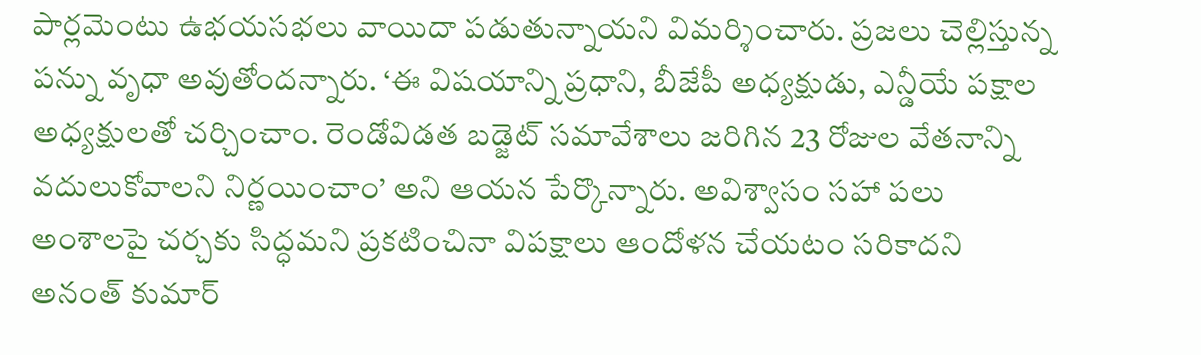పార్లమెంటు ఉభయసభలు వాయిదా పడుతున్నాయని విమర్శించారు. ప్రజలు చెల్లిస్తున్న పన్ను వృధా అవుతోందన్నారు. ‘ఈ విషయాన్ని ప్రధాని, బీజేపీ అధ్యక్షుడు, ఎన్డీయే పక్షాల అధ్యక్షులతో చర్చించాం. రెండోవిడత బడ్జెట్‌ సమావేశాలు జరిగిన 23 రోజుల వేతనాన్ని వదులుకోవాలని నిర్ణయించాం’ అని ఆయన పేర్కొన్నారు. అవిశ్వాసం సహా పలు అంశాలపై చర్చకు సిద్ధమని ప్రకటించినా విపక్షాలు ఆందోళన చేయటం సరికాదని అనంత్‌ కుమార్‌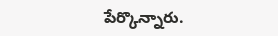పేర్కొన్నారు.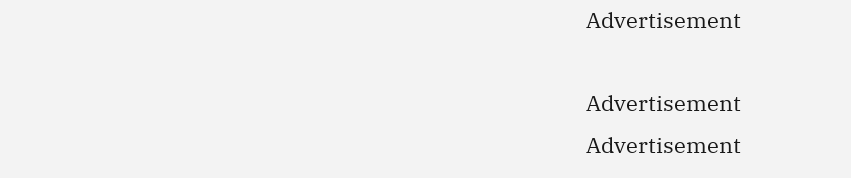Advertisement

Advertisement
Advertisement